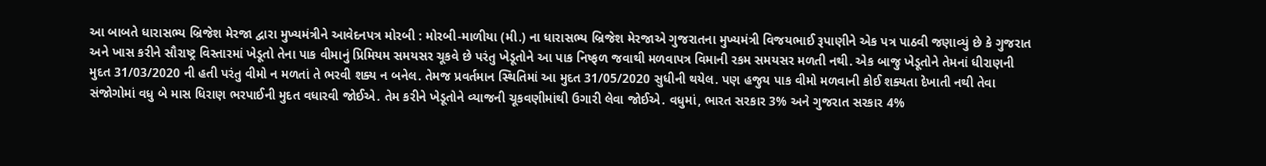આ બાબતે ધારાસભ્ય બ્રિજેશ મેરજા દ્વારા મુખ્યમંત્રીને આવેદનપત્ર મોરબી : મોરબી-માળીયા (મી.) ના ધારાસભ્ય બ્રિજેશ મેરજાએ ગુજરાતના મુખ્યમંત્રી વિજયભાઈ રૂપાણીને એક પત્ર પાઠવી જણાવ્યું છે કે ગુજરાત અને ખાસ કરીને સૌરાષ્ટ્ર વિસ્તારમાં ખેડૂતો તેના પાક વીમાનું પ્રિમિયમ સમયસર ચૂકવે છે પરંતુ ખેડૂતોને આ પાક નિષ્ફળ જવાથી મળવાપત્ર વિમાની રકમ સમયસર મળતી નથી. એક બાજુ ખેડૂતોને તેમનાં ધીરાણની મુદત 31/03/2020 ની હતી પરંતુ વીમો ન મળતાં તે ભરવી શક્ય ન બનેલ. તેમજ પ્રવર્તમાન સ્થિતિમાં આ મુદત 31/05/2020 સુધીની થયેલ. પણ હજુય પાક વીમો મળવાની કોઈ શક્યતા દેખાતી નથી તેવા સંજોગોમાં વધુ બે માસ ધિરાણ ભરપાઈની મુદત વધારવી જોઈએ. તેમ કરીને ખેડૂતોને વ્યાજની ચૂકવણીમાંથી ઉગારી લેવા જોઈએ. વધુમાં, ભારત સરકાર 3% અને ગુજરાત સરકાર 4%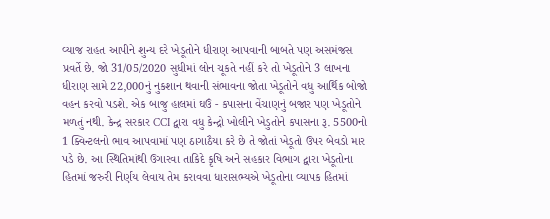વ્યાજ રાહત આપીને શુન્ય દરે ખેડૂતોને ધીરાણ આપવાની બાબતે પણ અસમંજસ પ્રવર્તે છે. જો 31/05/2020 સુધીમાં લોન ચૂકતે નહીં કરે તો ખેડૂતોને 3 લાખના ધીરાણ સામે 22,000નું નુકશાન થવાની સંભાવના જોતા ખેડૂતોને વધુ આર્થિક બોજો વહન કરવો પડશે. એક બાજુ હાલમાં ઘઉં - કપાસના વેંચાણનું બજાર પણ ખેડૂતોને મળતું નથી. કેન્દ્ર સરકાર CCI દ્વારા વધુ કેન્દ્રો ખોલીને ખેડુતોને કપાસના રૂ. 5500નો 1 ક્વિન્ટલનો ભાવ આપવામાં પણ ઠાગાઠૈયા કરે છે તે જોતાં ખેડૂતો ઉપર બેવડો માર પડે છે. આ સ્થિતિમાંથી ઉગારવા તાકિદે કૃષિ અને સહકાર વિભાગ દ્વારા ખેડૂતોના હિતમાં જરુરી નિર્ણય લેવાય તેમ કરાવવા ધારાસભ્યએ ખેડૂતોના વ્યાપક હિતમાં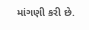માંગણી કરી છે.